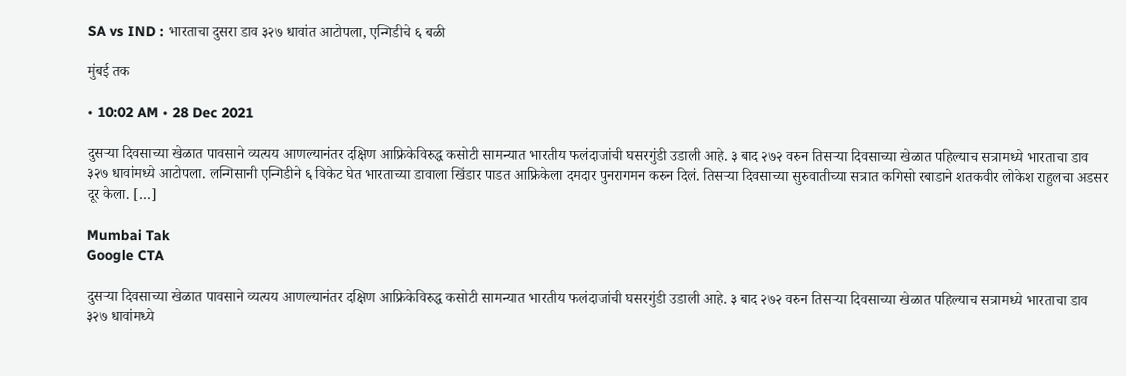SA vs IND : भारताचा दुसरा डाव ३२७ धावांत आटोपला, एन्गिडीचे ६ बळी

मुंबई तक

• 10:02 AM • 28 Dec 2021

दुसऱ्या दिवसाच्या खेळात पावसाने व्यत्यय आणल्यानंतर दक्षिण आफ्रिकेविरुद्ध कसोटी सामन्यात भारतीय फलंदाजांची घसरगुंडी उडाली आहे. ३ बाद २७२ वरुन तिसऱ्या दिवसाच्या खेळात पहिल्याच सत्रामध्ये भारताचा डाव ३२७ धावांमध्ये आटोपला. लन्गिसानी एन्गिडीने ६ विकेट घेत भारताच्या डावाला खिंडार पाडत आफ्रिकेला दमदार पुनरागमन करुन दिलं. तिसऱ्या दिवसाच्या सुरुवातीच्या सत्रात कगिसो रबाडाने शतकवीर लोकेश राहुलचा अडसर दूर केला. […]

Mumbai Tak
Google CTA

दुसऱ्या दिवसाच्या खेळात पावसाने व्यत्यय आणल्यानंतर दक्षिण आफ्रिकेविरुद्ध कसोटी सामन्यात भारतीय फलंदाजांची घसरगुंडी उडाली आहे. ३ बाद २७२ वरुन तिसऱ्या दिवसाच्या खेळात पहिल्याच सत्रामध्ये भारताचा डाव ३२७ धावांमध्ये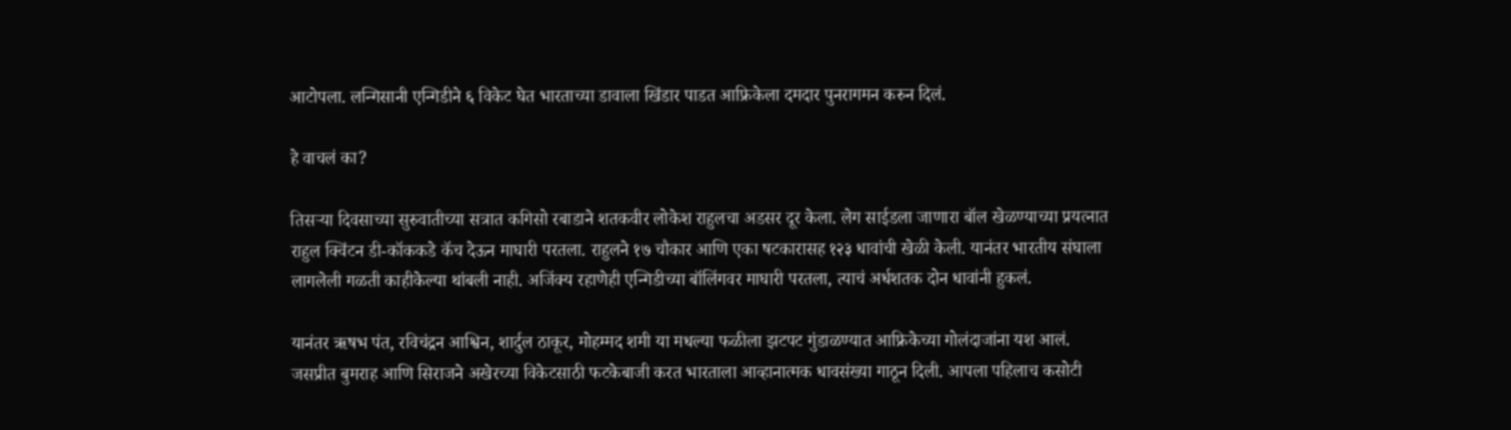आटोपला. लन्गिसानी एन्गिडीने ६ विकेट घेत भारताच्या डावाला खिंडार पाडत आफ्रिकेला दमदार पुनरागमन करुन दिलं.

हे वाचलं का?

तिसऱ्या दिवसाच्या सुरुवातीच्या सत्रात कगिसो रबाडाने शतकवीर लोकेश राहुलचा अडसर दूर केला. लेग साईडला जाणारा बॉल खेळण्याच्या प्रयत्नात राहुल क्विंटन डी-कॉककडे कॅच देऊन माघारी परतला. राहुलने १७ चौकार आणि एका षटकारासह १२३ धावांची खेळी केली. यानंतर भारतीय संघाला लागलेली गळती काहीकेल्या थांबली नाही. अजिंक्य रहाणेही एन्गिडीच्या बॉलिंगवर माघारी परतला, त्याचं अर्धशतक दोन धावांनी हुकलं.

यानंतर ऋषभ पंत, रविचंद्रन आश्विन, शार्दुल ठाकूर, मोहम्मद शमी या मधल्या फळीला झटपट गुंडाळण्यात आफ्रिकेच्या गोलंदाजांना यश आलं. जसप्रीत बुमराह आणि सिराजने अखेरच्या विकेटसाठी फटकेबाजी करत भारताला आव्हानात्मक धावसंख्या गाठून दिली. आपला पहिलाच कसोटी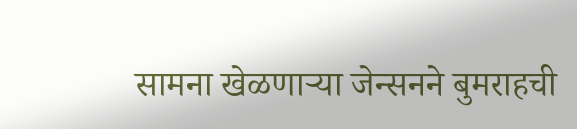सामना खेळणाऱ्या जेन्सनने बुमराहची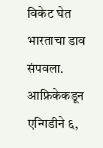विकेट घेत भारताचा डाव संपवला. आफ्रिकेकडून एन्गिडीने ६,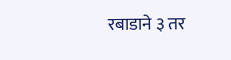रबाडाने ३ तर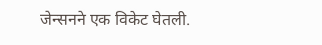जेन्सनने एक विकेट घेतली.